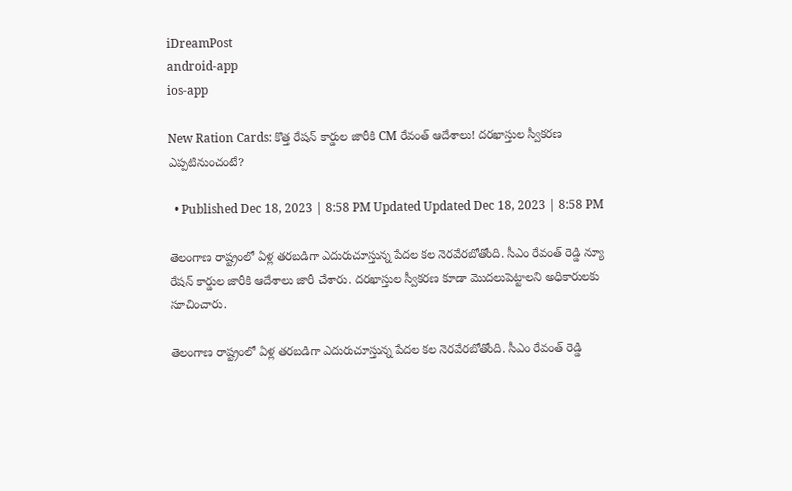iDreamPost
android-app
ios-app

New Ration Cards: కొత్త రేషన్ కార్డుల జారీకి CM రేవంత్ ఆదేశాలు! దరఖాస్తుల స్వీకరణ ఎప్పటినుంచంటే?

  • Published Dec 18, 2023 | 8:58 PM Updated Updated Dec 18, 2023 | 8:58 PM

తెలంగాణ రాష్ట్రంలో ఏళ్ల తరబడిగా ఎదురుచూస్తున్న పేదల కల నెరవేరబోతోంది. సీఎం రేవంత్ రెడ్డి న్యూ రేషన్ కార్డుల జారీకి ఆదేశాలు జారీ చేశారు. దరఖాస్తుల స్వీకరణ కూడా మెుదలుపెట్టాలని అధికారులకు సూచించారు.

తెలంగాణ రాష్ట్రంలో ఏళ్ల తరబడిగా ఎదురుచూస్తున్న పేదల కల నెరవేరబోతోంది. సీఎం రేవంత్ రెడ్డి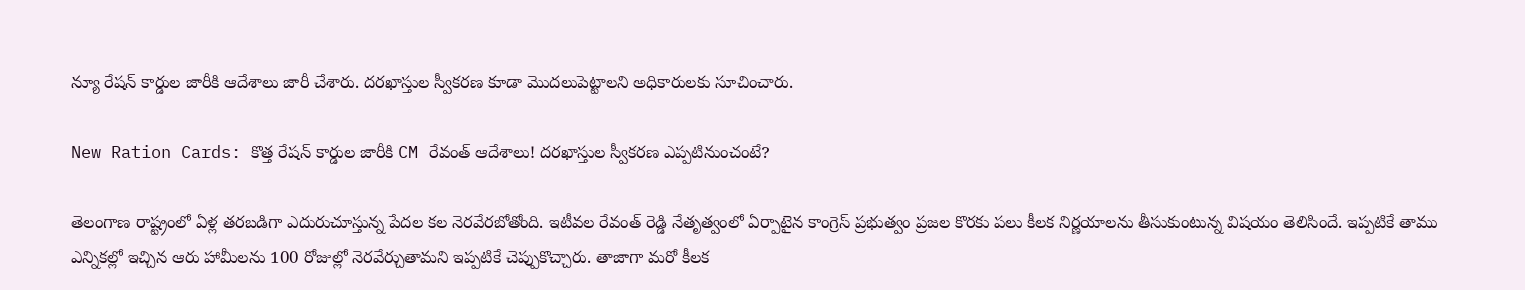న్యూ రేషన్ కార్డుల జారీకి ఆదేశాలు జారీ చేశారు. దరఖాస్తుల స్వీకరణ కూడా మెుదలుపెట్టాలని అధికారులకు సూచించారు.

New Ration Cards: కొత్త రేషన్ కార్డుల జారీకి CM రేవంత్ ఆదేశాలు! దరఖాస్తుల స్వీకరణ ఎప్పటినుంచంటే?

తెలంగాణ రాష్ట్రంలో ఏళ్ల తరబడిగా ఎదురుచూస్తున్న పేదల కల నెరవేరబోతోంది. ఇటీవల రేవంత్ రెడ్డి నేతృత్వంలో ఏర్పాటైన కాంగ్రెస్ ప్రభుత్వం ప్రజల కొరకు పలు కీలక నిర్ణయాలను తీసుకుంటున్న విషయం తెలిసిందే. ఇప్పటికే తాము ఎన్నికల్లో ఇచ్చిన ఆరు హామీలను 100 రోజుల్లో నెరవేర్చుతామని ఇప్పటికే చెప్పుకొచ్చారు. తాజాగా మరో కీలక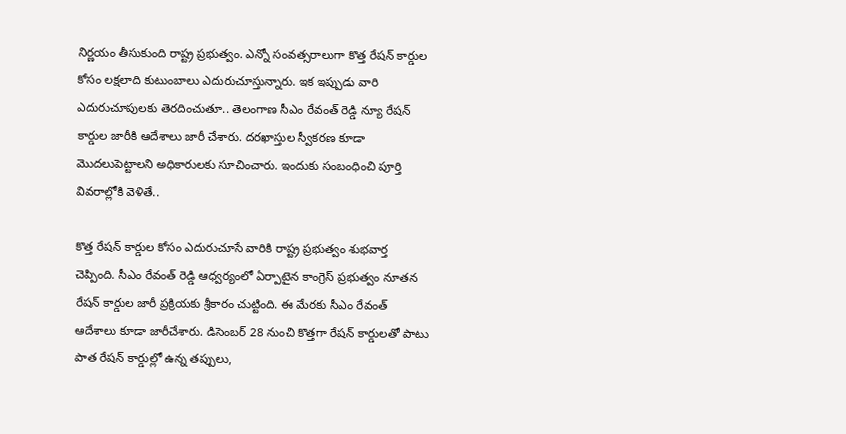నిర్ణయం తీసుకుంది రాష్ట్ర ప్రభుత్వం. ఎన్నో సంవత్సరాలుగా కొత్త రేషన్ కార్డుల కోసం లక్షలాది కుటుంబాలు ఎదురుచూస్తున్నారు. ఇక ఇప్పుడు వారి ఎదురుచూపులకు తెరదించుతూ.. తెలంగాణ సీఎం రేవంత్ రెడ్డి న్యూ రేషన్ కార్డుల జారీకి ఆదేశాలు జారీ చేశారు. దరఖాస్తుల స్వీకరణ కూడా మెుదలుపెట్టాలని అధికారులకు సూచించారు. ఇందుకు సంబంధించి పూర్తి వివరాల్లోకి వెళితే..

కొత్త రేషన్ కార్డుల కోసం ఎదురుచూసే వారికి రాష్ట్ర ప్రభుత్వం శుభవార్త చెప్పింది. సీఎం రేవంత్ రెడ్డి ఆధ్వర్యంలో ఏర్పాటైన కాంగ్రెస్ ప్రభుత్వం నూతన రేషన్ కార్డుల జారీ ప్రక్రియకు శ్రీకారం చుట్టింది. ఈ మేరకు సీఎం రేవంత్ ఆదేశాలు కూడా జారీచేశారు. డిసెంబర్ 28 నుంచి కొత్తగా రేషన్ కార్డులతో పాటు పాత రేషన్ కార్డుల్లో ఉన్న తప్పులు,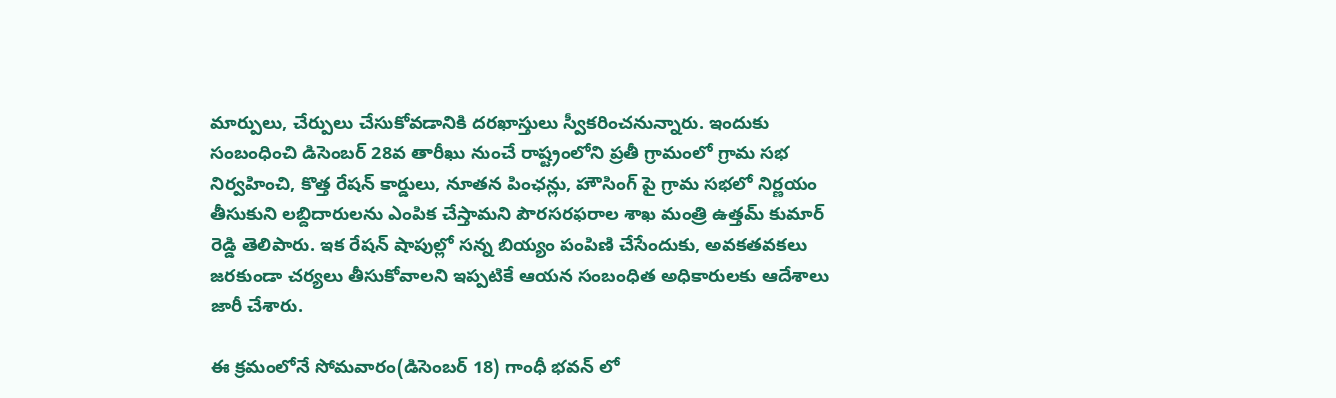మార్పులు, చేర్పులు చేసుకోవడానికి దరఖాస్తులు స్వీకరించనున్నారు. ఇందుకు సంబంధించి డిసెంబర్ 28వ తారీఖు నుంచే రాష్ట్రంలోని ప్రతీ గ్రామంలో గ్రామ సభ నిర్వహించి, కొత్త రేషన్ కార్డులు, నూతన పింఛన్లు, హౌసింగ్ పై గ్రామ సభలో నిర్ణయం తీసుకుని లబ్దిదారులను ఎంపిక చేస్తామని పౌరసరఫరాల శాఖ మంత్రి ఉత్తమ్ కుమార్ రెడ్డి తెలిపారు. ఇక రేషన్ షాపుల్లో సన్న బియ్యం పంపిణి చేసేందుకు, అవకతవకలు జరకుండా చర్యలు తీసుకోవాలని ఇప్పటికే ఆయన సంబంధిత అధికారులకు ఆదేశాలు జారీ చేశారు.

ఈ క్రమంలోనే సోమవారం(డిసెంబర్ 18) గాంధీ భవన్ లో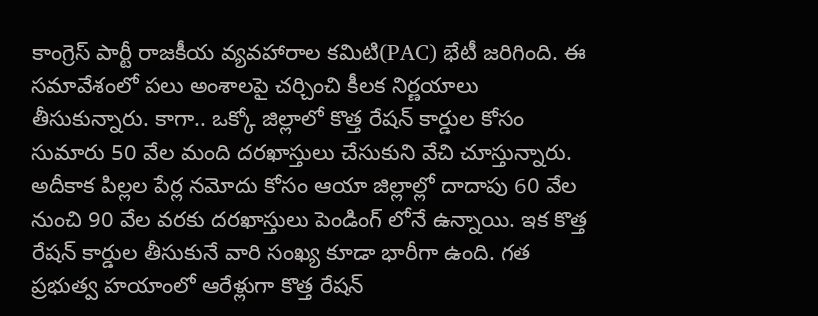కాంగ్రెస్ పార్టీ రాజకీయ వ్యవహారాల కమిటి(PAC) భేటీ జరిగింది. ఈ సమావేశంలో పలు అంశాలపై చర్చించి కీలక నిర్ణయాలు తీసుకున్నారు. కాగా.. ఒక్కో జిల్లాలో కొత్త రేషన్ కార్డుల కోసం సుమారు 50 వేల మంది దరఖాస్తులు చేసుకుని వేచి చూస్తున్నారు. అదీకాక పిల్లల పేర్ల నమోదు కోసం ఆయా జిల్లాల్లో దాదాపు 60 వేల నుంచి 90 వేల వరకు దరఖాస్తులు పెండింగ్ లోనే ఉన్నాయి. ఇక కొత్త రేషన్ కార్డుల తీసుకునే వారి సంఖ్య కూడా భారీగా ఉంది. గత ప్రభుత్వ హయాంలో ఆరేళ్లుగా కొత్త రేషన్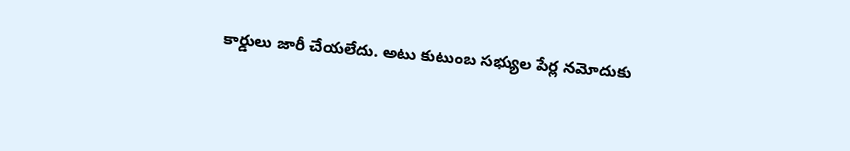కార్డులు జారీ చేయలేదు. అటు కుటుంబ సభ్యుల పేర్ల నమోదుకు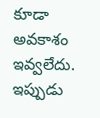కూడా అవకాశం ఇవ్వలేదు. ఇప్పుడు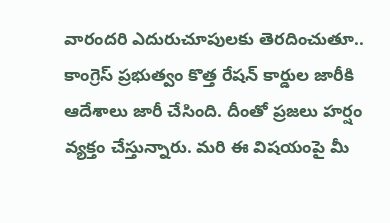వారందరి ఎదురుచూపులకు తెరదించుతూ.. కాంగ్రెస్ ప్రభుత్వం కొత్త రేషన్ కార్డుల జారీకి ఆదేశాలు జారీ చేసింది. దీంతో ప్రజలు హర్షం వ్యక్తం చేస్తున్నారు. మరి ఈ విషయంపై మీ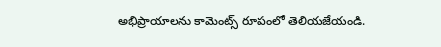అభిప్రాయాలను కామెంట్స్ రూపంలో తెలియజేయండి.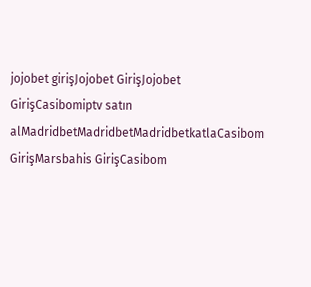jojobet girişJojobet GirişJojobet GirişCasibomiptv satın alMadridbetMadridbetMadridbetkatlaCasibom GirişMarsbahis GirişCasibom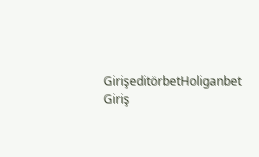GirişeditörbetHoliganbet Giriş